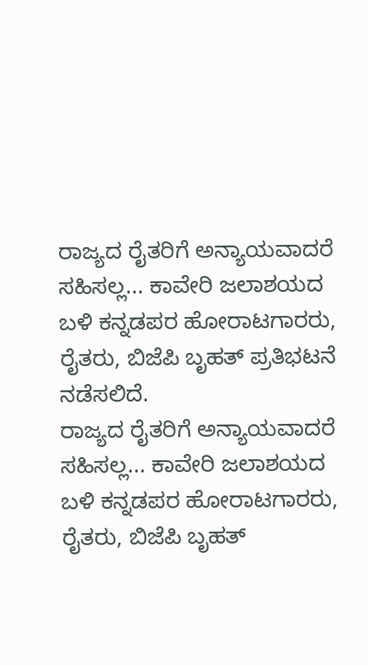ರಾಜ್ಯದ ರೈತರಿಗೆ ಅನ್ಯಾಯವಾದರೆ ಸಹಿಸಲ್ಲ... ಕಾವೇರಿ ಜಲಾಶಯದ ಬಳಿ ಕನ್ನಡಪರ ಹೋರಾಟಗಾರರು, ರೈತರು, ಬಿಜೆಪಿ ಬೃಹತ್ ಪ್ರತಿಭಟನೆ ನಡೆಸಲಿದೆ.
ರಾಜ್ಯದ ರೈತರಿಗೆ ಅನ್ಯಾಯವಾದರೆ ಸಹಿಸಲ್ಲ... ಕಾವೇರಿ ಜಲಾಶಯದ ಬಳಿ ಕನ್ನಡಪರ ಹೋರಾಟಗಾರರು, ರೈತರು, ಬಿಜೆಪಿ ಬೃಹತ್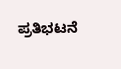ಪ್ರತಿಭಟನೆ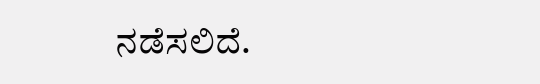ನಡೆಸಲಿದೆ.